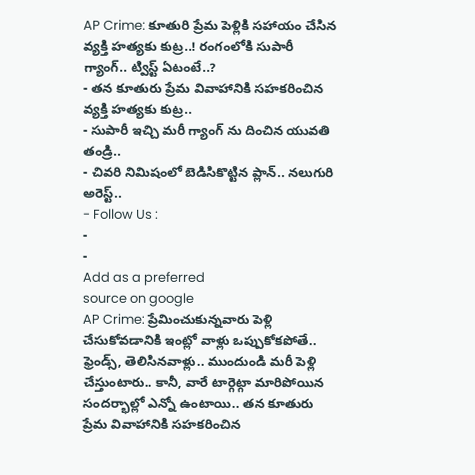AP Crime: కూతురి ప్రేమ పెళ్లికి సహాయం చేసిన వ్యక్తి హత్యకు కుట్ర..! రంగంలోకి సుపారీ గ్యాంగ్.. ట్విస్ట్ ఏటంటే..?
- తన కూతురు ప్రేమ వివాహానికి సహకరించిన వ్యక్తి హత్యకు కుట్ర..
- సుపారీ ఇచ్చి మరీ గ్యాంగ్ ను దించిన యువతి తండ్రి..
- చివరి నిమిషంలో బెడిసికొట్టిన ప్లాన్.. నలుగురి అరెస్ట్..
- Follow Us :
-
-
Add as a preferred
source on google
AP Crime: ప్రేమించుకున్నవారు పెళ్లి చేసుకోవడానికి ఇంట్లో వాళ్లు ఒప్పుకోకపోతే.. ఫ్రెండ్స్, తెలిసినవాళ్లు.. ముందుండి మరీ పెళ్లి చేస్తుంటారు.. కానీ, వారే టార్గెట్గా మారిపోయిన సందర్భాల్లో ఎన్నో ఉంటాయి.. తన కూతురు ప్రేమ వివాహానికి సహకరించిన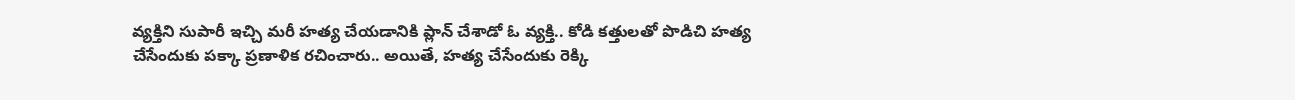వ్యక్తిని సుపారీ ఇచ్చి మరీ హత్య చేయడానికి ప్లాన్ చేశాడో ఓ వ్యక్తి.. కోడి కత్తులతో పొడిచి హత్య చేసేందుకు పక్కా ప్రణాళిక రచించారు.. అయితే, హత్య చేసేందుకు రెక్కి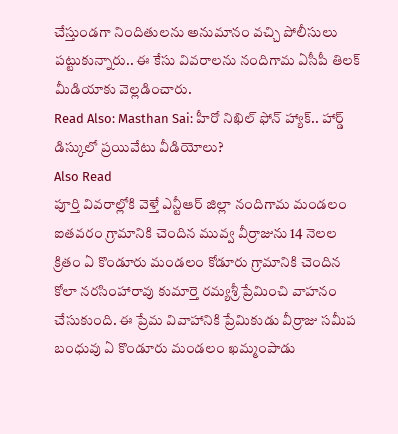చేస్తుండగా నిందితులను అనుమానం వచ్చి పోలీసులు పట్టుకున్నారు.. ఈ కేసు వివరాలను నందిగామ ఏసీపీ తిలక్ మీడియాకు వెల్లడించారు.
Read Also: Masthan Sai: హీరో నిఖిల్ ఫోన్ హ్యాక్.. హార్డ్ డిస్కులో ప్రయివేటు వీడియోలు?
Also Read
పూర్తి వివరాల్లోకి వెళ్తే ఎన్టీఆర్ జిల్లా నందిగామ మండలం ఐతవరం గ్రామానికి చెందిన మువ్వ వీర్రాజును 14 నెలల క్రితం ఏ కొండూరు మండలం కోడూరు గ్రామానికి చెందిన కోలా నరసింహారావు కుమార్తె రమ్యశ్రీ ప్రేమించి వాహనం చేసుకుంది. ఈ ప్రేమ వివాహానికి ప్రేమికుడు వీర్రాజు సమీప బంధువు ఏ కొండూరు మండలం ఖమ్మంపాడు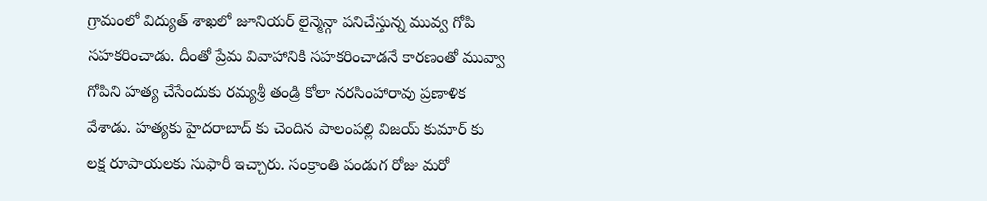గ్రామంలో విద్యుత్ శాఖలో జూనియర్ లైన్మెన్గా పనిచేస్తున్న మువ్వ గోపి సహకరించాడు. దీంతో ప్రేమ వివాహానికి సహకరించాడనే కారణంతో మువ్వా గోపిని హత్య చేసేందుకు రమ్యశ్రీ తండ్రి కోలా నరసింహారావు ప్రణాళిక వేశాడు. హత్యకు హైదరాబాద్ కు చెందిన పాలంపల్లి విజయ్ కుమార్ కు లక్ష రూపాయలకు సుఫారీ ఇచ్చారు. సంక్రాంతి పండుగ రోజు మరో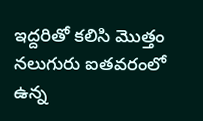ఇద్దరితో కలిసి మొత్తం నలుగురు ఐతవరంలో ఉన్న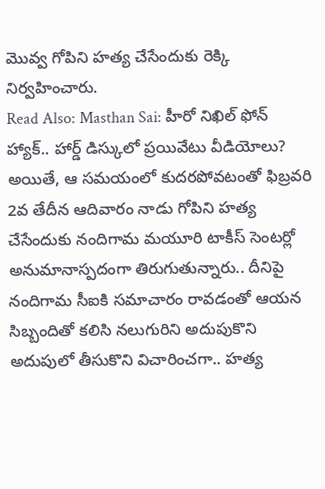మొవ్వ గోపిని హత్య చేసేందుకు రెక్కి నిర్వహించారు.
Read Also: Masthan Sai: హీరో నిఖిల్ ఫోన్ హ్యాక్.. హార్డ్ డిస్కులో ప్రయివేటు వీడియోలు?
అయితే, ఆ సమయంలో కుదరపోవటంతో ఫిబ్రవరి 2వ తేదీన ఆదివారం నాడు గోపిని హత్య చేసేందుకు నందిగామ మయూరి టాకీస్ సెంటర్లో అనుమానాస్పదంగా తిరుగుతున్నారు.. దీనిపై నందిగామ సీఐకి సమాచారం రావడంతో ఆయన సిబ్బందితో కలిసి నలుగురిని అదుపుకొని అదుపులో తీసుకొని విచారించగా.. హత్య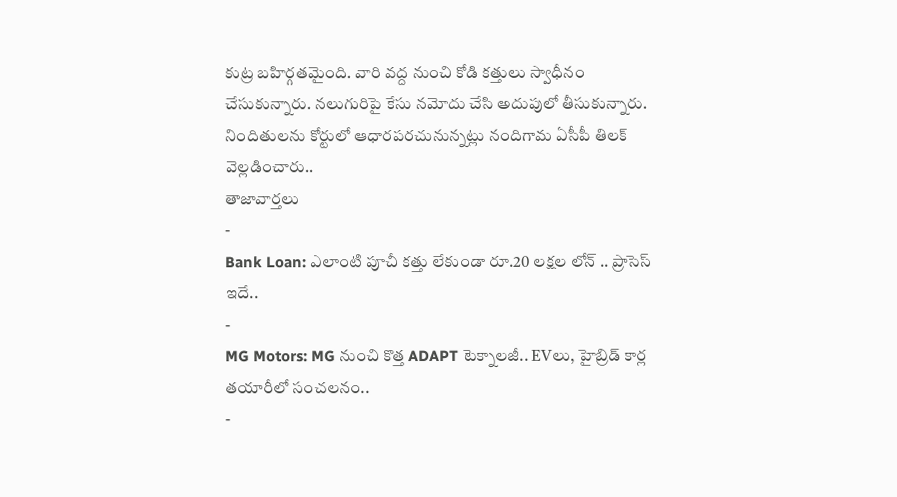కుట్ర బహిర్గతమైంది. వారి వద్ద నుంచి కోడి కత్తులు స్వాధీనం చేసుకున్నారు. నలుగురిపై కేసు నమోదు చేసి అదుపులో తీసుకున్నారు. నిందితులను కోర్టులో ఆధారపరచునున్నట్లు నందిగామ ఏసీపీ తిలక్ వెల్లడించారు..
తాజావార్తలు
-
Bank Loan: ఎలాంటి పూచీ కత్తు లేకుండా రూ.20 లక్షల లోన్ .. ప్రాసెస్ ఇదే..
-
MG Motors: MG నుంచి కొత్త ADAPT టెక్నాలజీ.. EVలు, హైబ్రిడ్ కార్ల తయారీలో సంచలనం..
-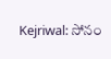Kejriwal: సోనం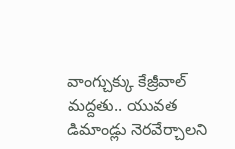వాంగ్చుక్కు కేజ్రీవాల్ మద్దతు.. యువత డిమాండ్లు నెరవేర్చాలని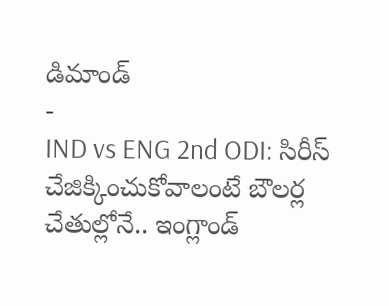డిమాండ్
-
IND vs ENG 2nd ODI: సిరీస్ చేజిక్కించుకోవాలంటే బౌలర్ల చేతుల్లోనే.. ఇంగ్లాండ్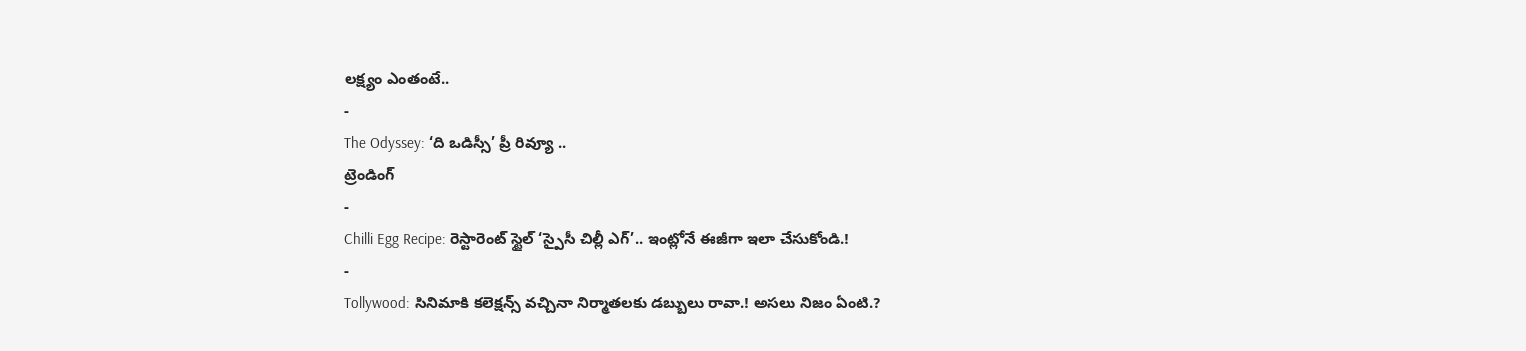లక్ష్యం ఎంతంటే..
-
The Odyssey: ‘ది ఒడిస్సీ’ ప్రీ రివ్యూ ..
ట్రెండింగ్
-
Chilli Egg Recipe: రెస్టారెంట్ స్టైల్ ‘స్పైసీ చిల్లీ ఎగ్’.. ఇంట్లోనే ఈజీగా ఇలా చేసుకోండి.!
-
Tollywood: సినిమాకి కలెక్షన్స్ వచ్చినా నిర్మాతలకు డబ్బులు రావా.! అసలు నిజం ఏంటి.?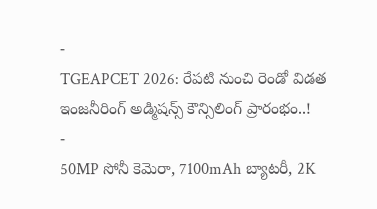-
TGEAPCET 2026: రేపటి నుంచి రెండో విడత ఇంజనీరింగ్ అడ్మిషన్స్ కౌన్సిలింగ్ ప్రారంభం..!
-
50MP సోనీ కెమెరా, 7100mAh బ్యాటరీ, 2K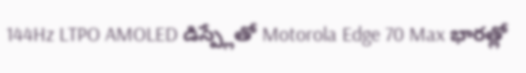144Hz LTPO AMOLED డిస్ప్లేతో Motorola Edge 70 Max భారత్లో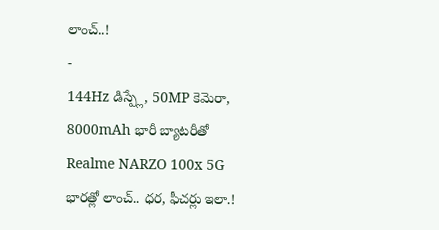లాంచ్..!
-
144Hz డిస్ప్లే, 50MP కెమెరా, 8000mAh భారీ బ్యాటరీతో Realme NARZO 100x 5G భారత్లో లాంచ్.. ధర, ఫీచర్లు ఇలా.!